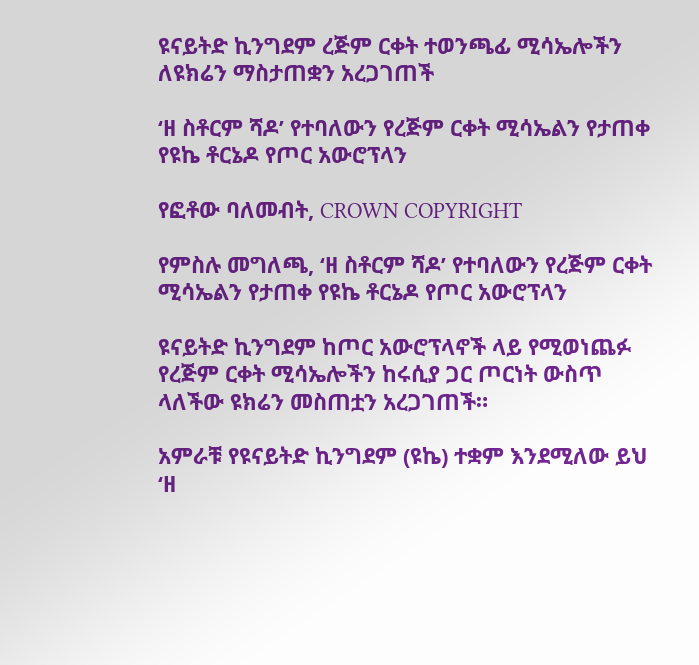ዩናይትድ ኪንግደም ረጅም ርቀት ተወንጫፊ ሚሳኤሎችን ለዩክሬን ማስታጠቋን አረጋገጠች

‘ዘ ስቶርም ሻዶ’ የተባለውን የረጅም ርቀት ሚሳኤልን የታጠቀ የዩኬ ቶርኔዶ የጦር አውሮፕላን

የፎቶው ባለመብት, CROWN COPYRIGHT

የምስሉ መግለጫ, ‘ዘ ስቶርም ሻዶ’ የተባለውን የረጅም ርቀት ሚሳኤልን የታጠቀ የዩኬ ቶርኔዶ የጦር አውሮፕላን

ዩናይትድ ኪንግደም ከጦር አውሮፕላኖች ላይ የሚወነጨፉ የረጅም ርቀት ሚሳኤሎችን ከሩሲያ ጋር ጦርነት ውስጥ ላለችው ዩክሬን መስጠቷን አረጋገጠች።

አምራቹ የዩናይትድ ኪንግደም (ዩኬ) ተቋም እንደሚለው ይህ ‘ዘ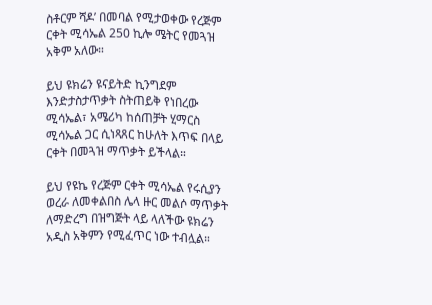ስቶርም ሻዶ’ በመባል የሚታወቀው የረጅም ርቀት ሚሳኤል 250 ኪሎ ሜትር የመጓዝ አቅም አለው።

ይህ ዩክሬን ዩናይትድ ኪንግደም እንድታስታጥቃት ስትጠይቅ የነበረው ሚሳኤል፣ አሜሪካ ከሰጠቻት ሂማርስ ሚሳኤል ጋር ሲነጻጸር ከሁለት እጥፍ በላይ ርቀት በመጓዝ ማጥቃት ይችላል።

ይህ የዩኬ የረጅም ርቀት ሚሳኤል የሩሲያን ወረራ ለመቀልበስ ሌላ ዙር መልሶ ማጥቃት ለማድረግ በዝግጅት ላይ ላለችው ዩክሬን አዲስ አቅምን የሚፈጥር ነው ተብሏል።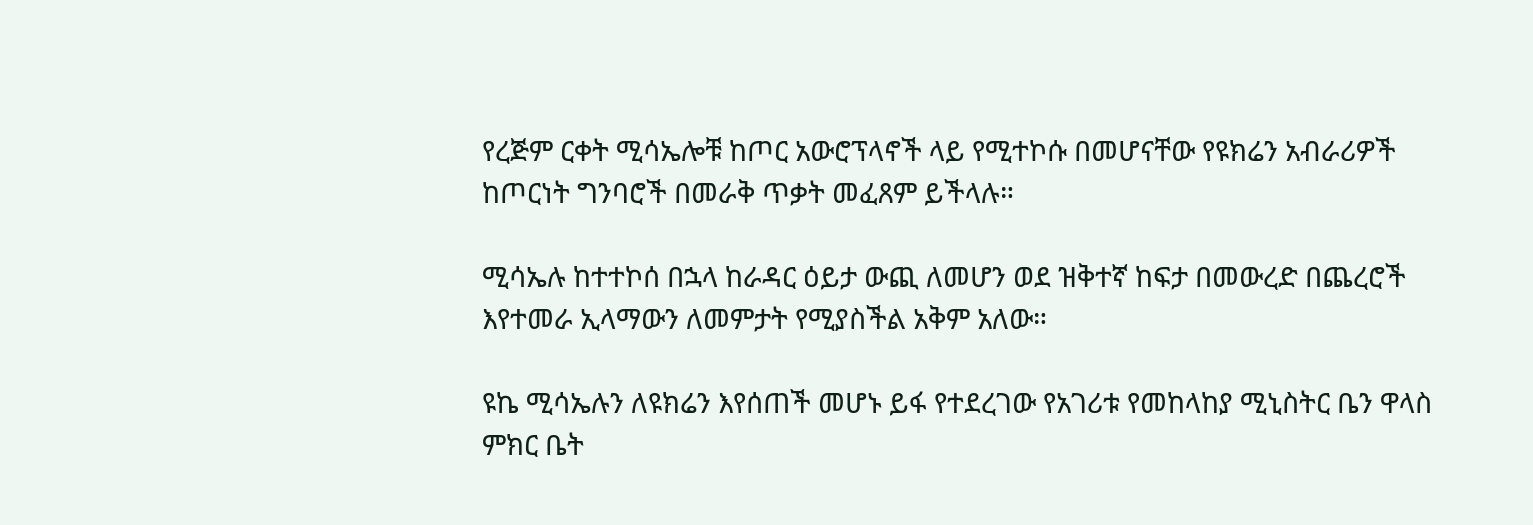የረጅም ርቀት ሚሳኤሎቹ ከጦር አውሮፕላኖች ላይ የሚተኮሱ በመሆናቸው የዩክሬን አብራሪዎች ከጦርነት ግንባሮች በመራቅ ጥቃት መፈጸም ይችላሉ።

ሚሳኤሉ ከተተኮሰ በኋላ ከራዳር ዕይታ ውጪ ለመሆን ወደ ዝቅተኛ ከፍታ በመውረድ በጨረሮች እየተመራ ኢላማውን ለመምታት የሚያስችል አቅም አለው።

ዩኬ ሚሳኤሉን ለዩክሬን እየሰጠች መሆኑ ይፋ የተደረገው የአገሪቱ የመከላከያ ሚኒስትር ቤን ዋላስ ምክር ቤት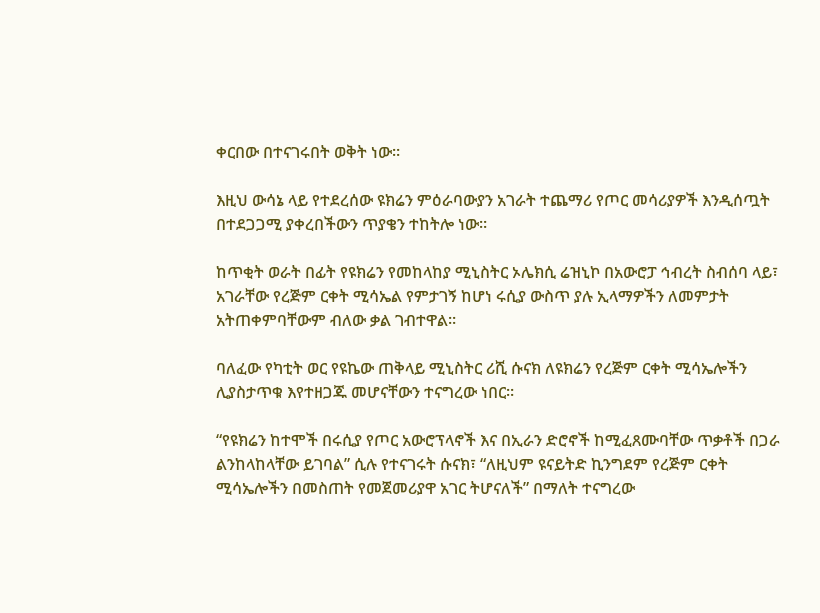ቀርበው በተናገሩበት ወቅት ነው።

እዚህ ውሳኔ ላይ የተደረሰው ዩክሬን ምዕራባውያን አገራት ተጨማሪ የጦር መሳሪያዎች እንዲሰጧት በተደጋጋሚ ያቀረበችውን ጥያቄን ተከትሎ ነው።

ከጥቂት ወራት በፊት የዩክሬን የመከላከያ ሚኒስትር ኦሌክሲ ሬዝኒኮ በአውሮፓ ኅብረት ስብሰባ ላይ፣ አገራቸው የረጅም ርቀት ሚሳኤል የምታገኝ ከሆነ ሩሲያ ውስጥ ያሉ ኢላማዎችን ለመምታት አትጠቀምባቸውም ብለው ቃል ገብተዋል።

ባለፈው የካቲት ወር የዩኬው ጠቅላይ ሚኒስትር ሪሺ ሱናክ ለዩክሬን የረጅም ርቀት ሚሳኤሎችን ሊያስታጥቁ እየተዘጋጁ መሆናቸውን ተናግረው ነበር።

“የዩክሬን ከተሞች በሩሲያ የጦር አውሮፕላኖች እና በኢራን ድሮኖች ከሚፈጸሙባቸው ጥቃቶች በጋራ ልንከላከላቸው ይገባል” ሲሉ የተናገሩት ሱናክ፣ “ለዚህም ዩናይትድ ኪንግደም የረጅም ርቀት ሚሳኤሎችን በመስጠት የመጀመሪያዋ አገር ትሆናለች” በማለት ተናግረው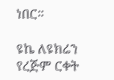ነበር።

ዩኬ ለዩክሬን የረጅም ርቀት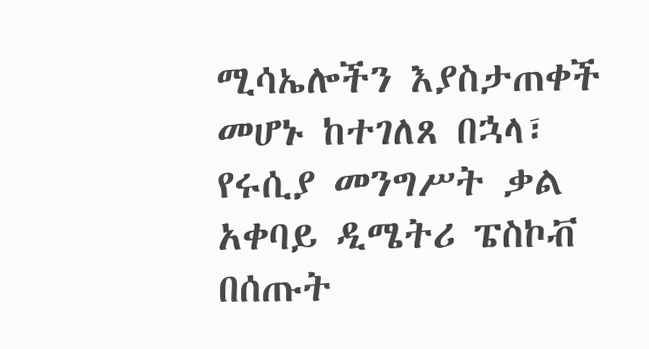ሚሳኤሎችን እያስታጠቀች መሆኑ ከተገለጸ በኋላ፣ የሩሲያ መንግሥት ቃል አቀባይ ዲሜትሪ ፔስኮቭ በሰጡት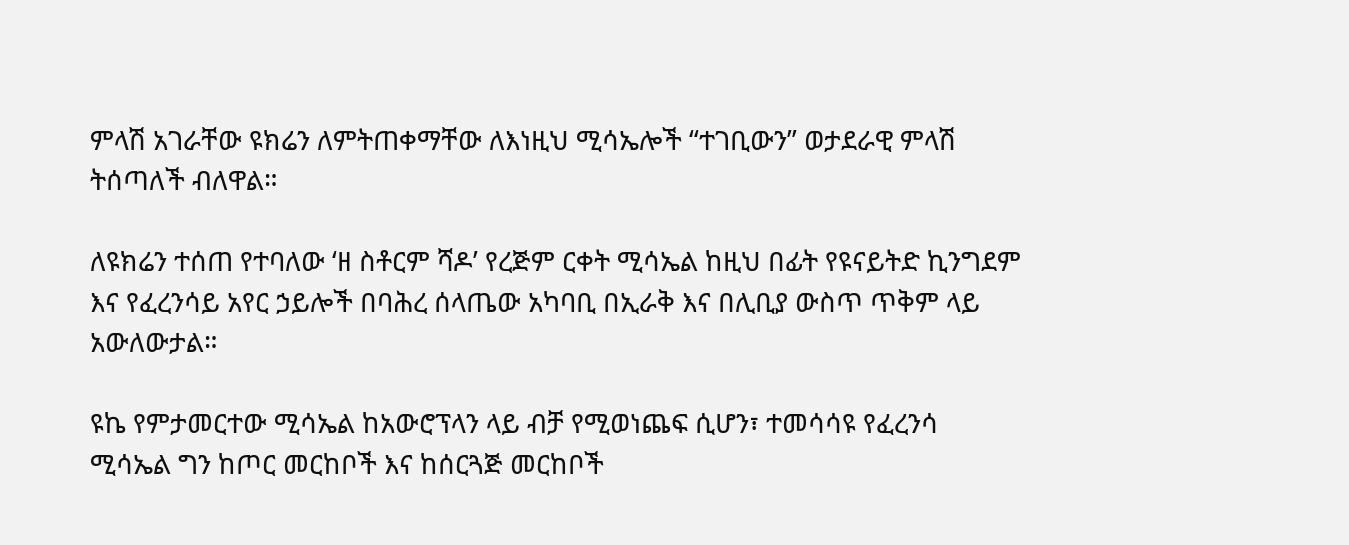ምላሽ አገራቸው ዩክሬን ለምትጠቀማቸው ለእነዚህ ሚሳኤሎች “ተገቢውን” ወታደራዊ ምላሽ ትሰጣለች ብለዋል።

ለዩክሬን ተሰጠ የተባለው ‘ዘ ስቶርም ሻዶ’ የረጅም ርቀት ሚሳኤል ከዚህ በፊት የዩናይትድ ኪንግደም እና የፈረንሳይ አየር ኃይሎች በባሕረ ሰላጤው አካባቢ በኢራቅ እና በሊቢያ ውስጥ ጥቅም ላይ አውለውታል።

ዩኬ የምታመርተው ሚሳኤል ከአውሮፕላን ላይ ብቻ የሚወነጨፍ ሲሆን፣ ተመሳሳዩ የፈረንሳ ሚሳኤል ግን ከጦር መርከቦች እና ከሰርጓጅ መርከቦች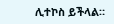ሊተኮስ ይችላል።